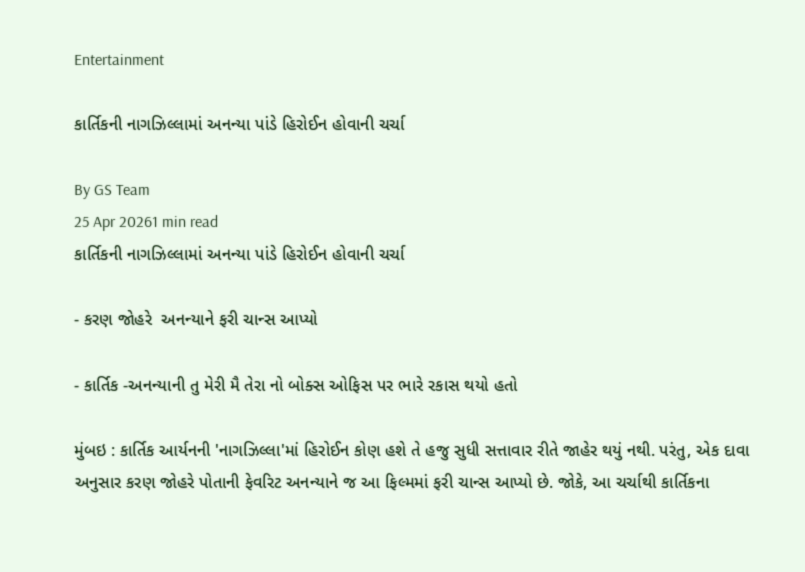Entertainment

કાર્તિકની નાગઝિલ્લામાં અનન્યા પાંડે હિરોઈન હોવાની ચર્ચા

By GS Team
25 Apr 20261 min read
કાર્તિકની નાગઝિલ્લામાં અનન્યા પાંડે હિરોઈન હોવાની ચર્ચા

- કરણ જોહરે  અનન્યાને ફરી ચાન્સ આપ્યો

- કાર્તિક -અનન્યાની તુ મેરી મૈ તેરા નો બોક્સ ઓફિસ પર ભારે રકાસ થયો હતો

મુંબઇ : કાર્તિક આર્યનની 'નાગઝિલ્લા'માં હિરોઈન કોણ હશે તે હજુ સુધી સત્તાવાર રીતે જાહેર થયું નથી. પરંતુ, એક દાવા અનુસાર કરણ જોહરે પોતાની ફેવરિટ અનન્યાને જ આ ફિલ્મમાં ફરી ચાન્સ આપ્યો છે. જોકે, આ ચર્ચાથી કાર્તિકના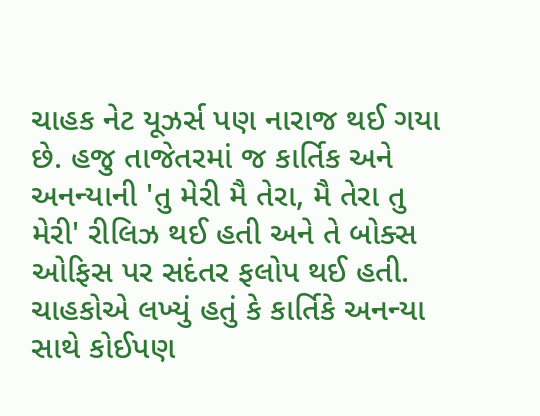ચાહક નેટ યૂઝર્સ પણ નારાજ થઈ ગયા છે. હજુ તાજેતરમાં જ કાર્તિક અને અનન્યાની 'તુ મેરી મૈ તેરા, મૈ તેરા તુ મેરી' રીલિઝ થઈ હતી અને તે બોક્સ ઓફિસ પર સદંતર ફલોપ થઈ હતી. ચાહકોએ લખ્યું હતું કે કાર્તિકે અનન્યા સાથે કોઈપણ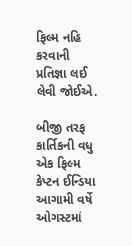ફિલ્મ નહિ કરવાની પ્રતિજ્ઞા લઈ લેવી જોઈએ.

બીજી તરફ કાર્તિકની વધુ એક ફિલ્મ  કેપ્ટન ઈન્ડિયા આગામી વર્ષે ઓગસ્ટમાં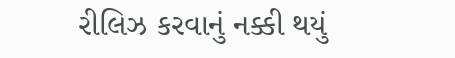રીલિઝ કરવાનું નક્કી થયું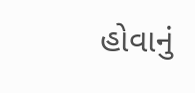હોવાનું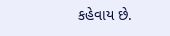કહેવાય છે.